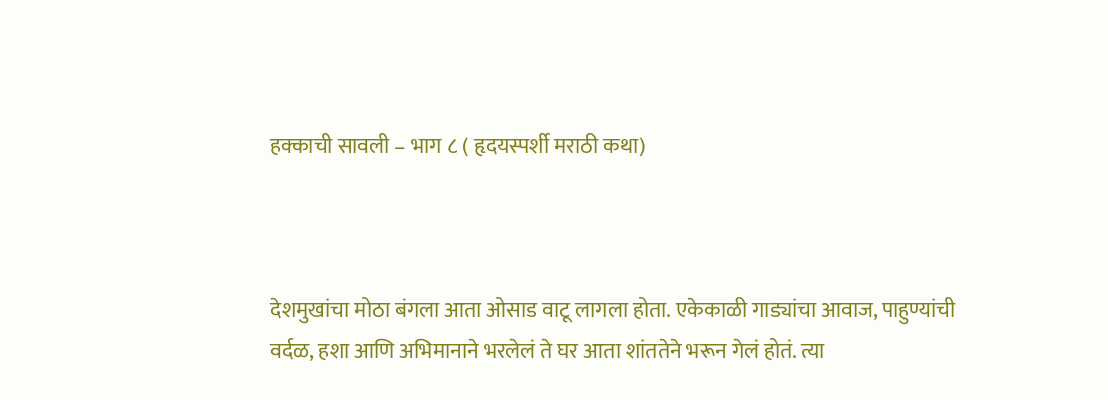हक्काची सावली – भाग ८ ( हृदयस्पर्शी मराठी कथा)



देशमुखांचा मोठा बंगला आता ओसाड वाटू लागला होता. एकेकाळी गाड्यांचा आवाज, पाहुण्यांची वर्दळ, हशा आणि अभिमानाने भरलेलं ते घर आता शांततेने भरून गेलं होतं. त्या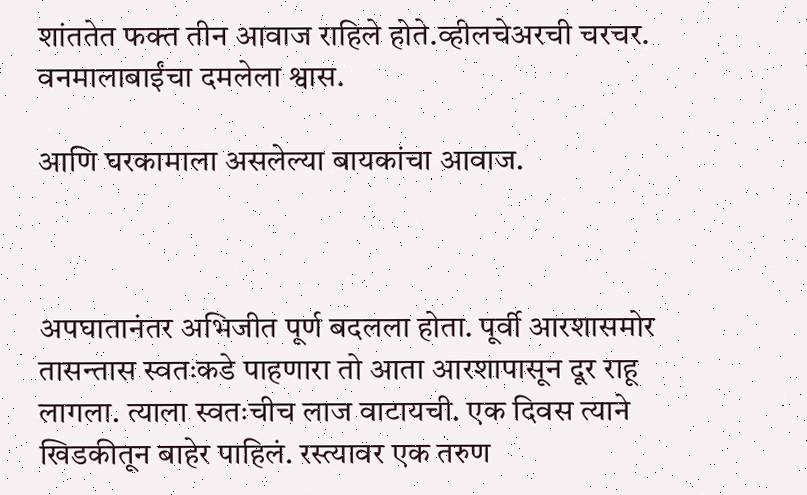शांततेत फक्त तीन आवाज राहिले होते.व्हीलचेअरची चरचर. वनमालाबाईंचा दमलेला श्वास.

आणि घरकामाला असलेल्या बायकांचा आवाज.



अपघातानंतर अभिजीत पूर्ण बदलला होता. पूर्वी आरशासमोर तासन्तास स्वतःकडे पाहणारा तो आता आरशापासून दूर राहू लागला. त्याला स्वतःचीच लाज वाटायची. एक दिवस त्याने खिडकीतून बाहेर पाहिलं. रस्त्यावर एक तरुण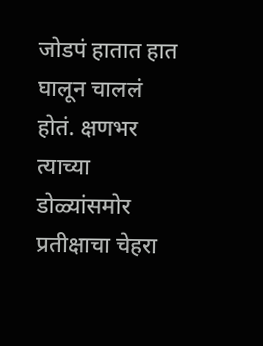जोडपं हातात हात घालून चाललं होतं. क्षणभर त्याच्या डोळ्यांसमोर प्रतीक्षाचा चेहरा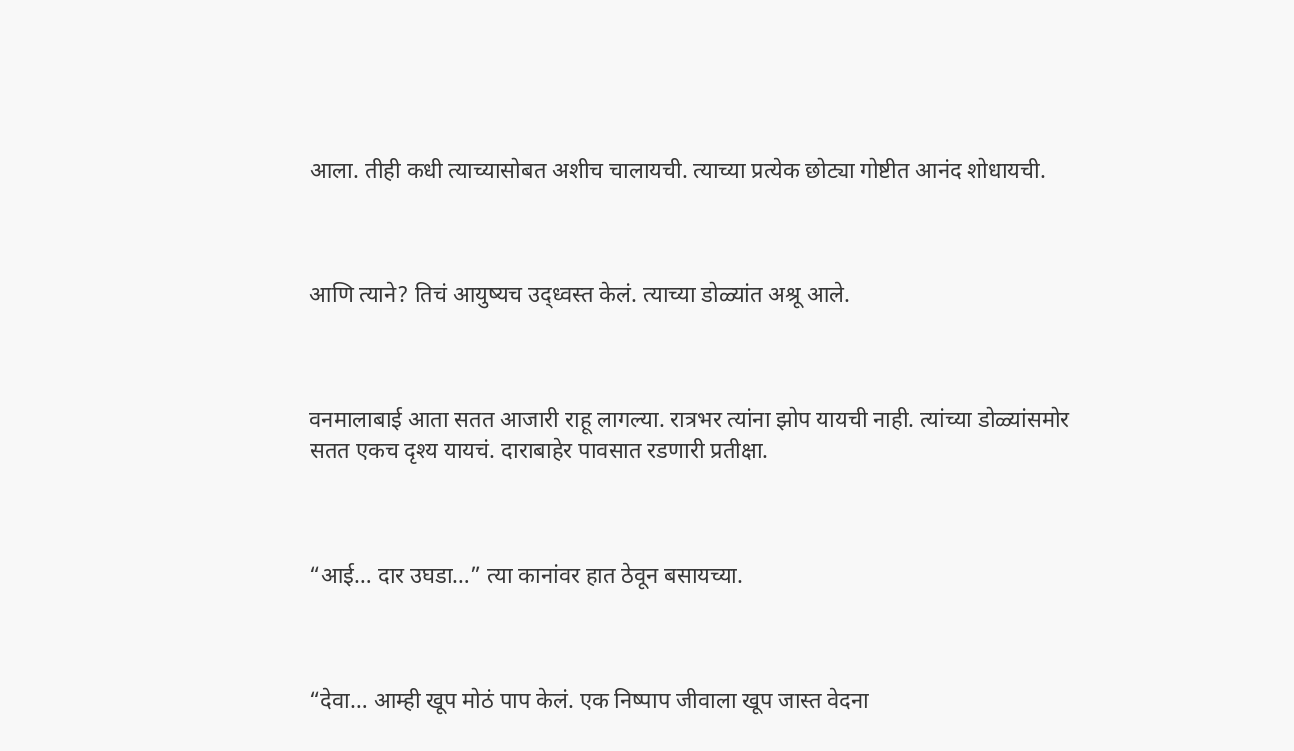आला. तीही कधी त्याच्यासोबत अशीच चालायची. त्याच्या प्रत्येक छोट्या गोष्टीत आनंद शोधायची.



आणि त्याने? तिचं आयुष्यच उद्ध्वस्त केलं. त्याच्या डोळ्यांत अश्रू आले.



वनमालाबाई आता सतत आजारी राहू लागल्या. रात्रभर त्यांना झोप यायची नाही. त्यांच्या डोळ्यांसमोर सतत एकच दृश्य यायचं. दाराबाहेर पावसात रडणारी प्रतीक्षा.



“आई… दार उघडा…” त्या कानांवर हात ठेवून बसायच्या.



“देवा… आम्ही खूप मोठं पाप केलं. एक निष्पाप जीवाला खूप जास्त वेदना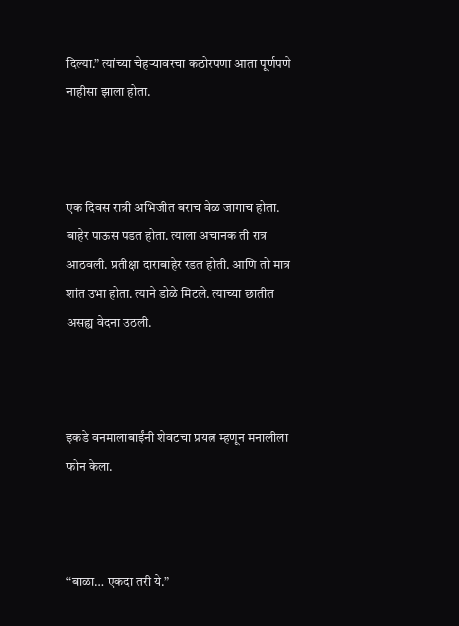दिल्या.” त्यांच्या चेहऱ्यावरचा कठोरपणा आता पूर्णपणे नाहीसा झाला होता.



एक दिवस रात्री अभिजीत बराच वेळ जागाच होता. बाहेर पाऊस पडत होता. त्याला अचानक ती रात्र आठवली. प्रतीक्षा दाराबाहेर रडत होती. आणि तो मात्र शांत उभा होता. त्याने डोळे मिटले. त्याच्या छातीत असह्य वेदना उठली.



इकडे वनमालाबाईंनी शेवटचा प्रयत्न म्हणून मनालीला फोन केला.



“बाळा… एकदा तरी ये.”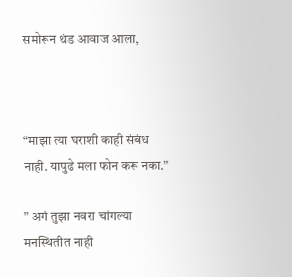समोरून थंड आवाज आला,



“माझा त्या घराशी काही संबंध नाही. यापुढे मला फोन करू नका.”

” अगं तुझा नवरा चांगल्या मनस्थितीत नाही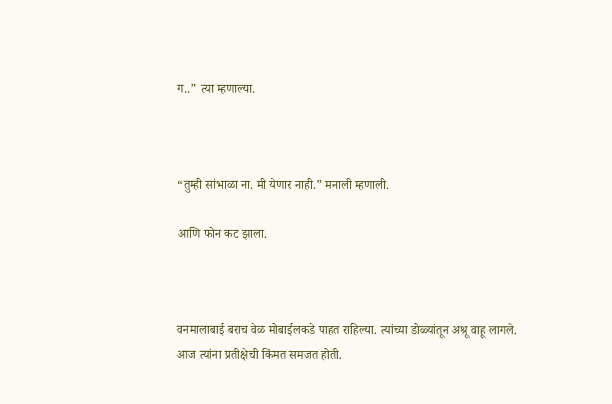ग..” त्या म्हणाल्या.



“तुम्ही सांभाळा ना. मी येणार नाही.” मनाली म्हणाली.

आणि फोन कट झाला.



वनमालाबाई बराच वेळ मोबाईलकडे पाहत राहिल्या. त्यांच्या डोळ्यांतून अश्रू वाहू लागले. आज त्यांना प्रतीक्षेची किंमत समजत होती.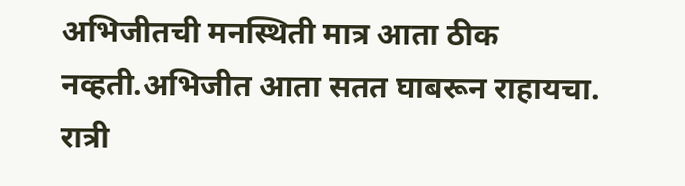अभिजीतची मनस्थिती मात्र आता ठीक नव्हती.अभिजीत आता सतत घाबरून राहायचा. रात्री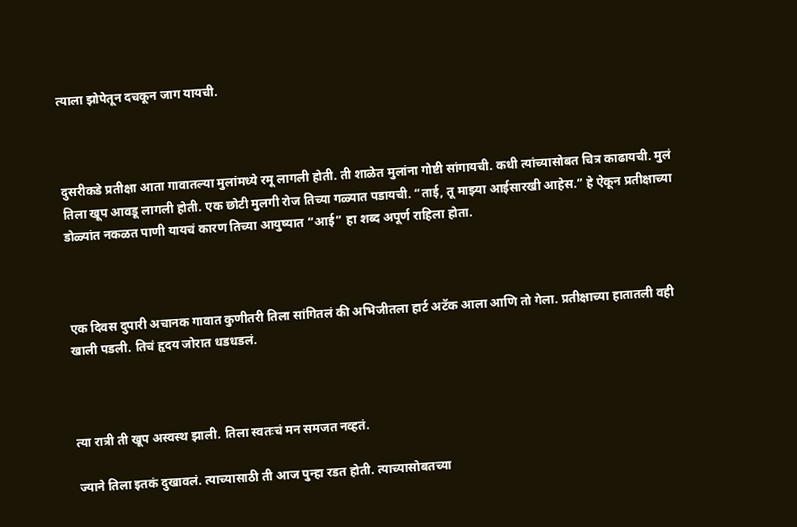त्याला झोपेतून दचकून जाग यायची.



दुसरीकडे प्रतीक्षा आता गावातल्या मुलांमध्ये रमू लागली होती. ती शाळेत मुलांना गोष्टी सांगायची. कधी त्यांच्यासोबत चित्र काढायची. मुलं तिला खूप आवडू लागली होती. एक छोटी मुलगी रोज तिच्या गळ्यात पडायची. “ताई, तू माझ्या आईसारखी आहेस.” हे ऐकून प्रतीक्षाच्या डोळ्यांत नकळत पाणी यायचं कारण तिच्या आयुष्यात “आई” हा शब्द अपूर्ण राहिला होता.



एक दिवस दुपारी अचानक गावात कुणीतरी तिला सांगितलं की अभिजीतला हार्ट अटॅक आला आणि तो गेला. प्रतीक्षाच्या हातातली वही खाली पडली. तिचं हृदय जोरात धडधडलं.



त्या रात्री ती खूप अस्वस्थ झाली. तिला स्वतःचं मन समजत नव्हतं.

ज्याने तिला इतकं दुखावलं. त्याच्यासाठी ती आज पुन्हा रडत होती. त्याच्यासोबतच्या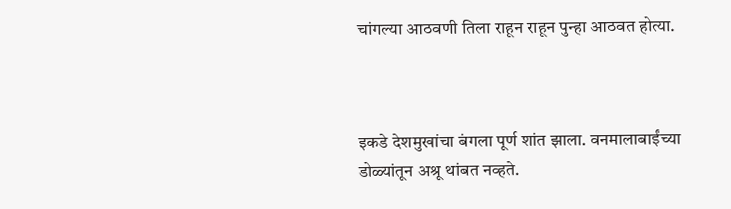चांगल्या आठवणी तिला राहून राहून पुन्हा आठवत होत्या.



इकडे देशमुखांचा बंगला पूर्ण शांत झाला. वनमालाबाईंच्या डोळ्यांतून अश्रू थांबत नव्हते.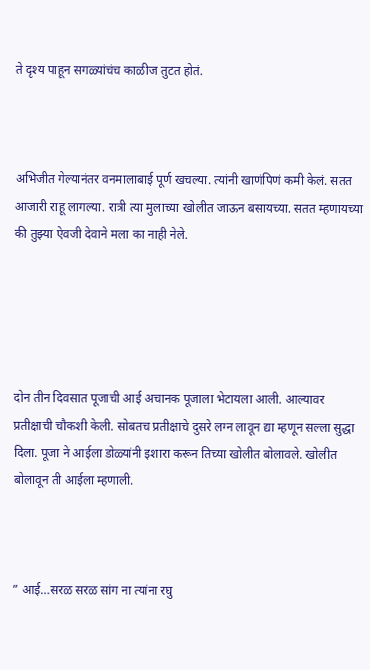ते दृश्य पाहून सगळ्यांचंच काळीज तुटत होतं.



अभिजीत गेल्यानंतर वनमालाबाई पूर्ण खचल्या. त्यांनी खाणंपिणं कमी केलं. सतत आजारी राहू लागल्या. रात्री त्या मुलाच्या खोलीत जाऊन बसायच्या. सतत म्हणायच्या की तुझ्या ऐवजी देवाने मला का नाही नेले.





दोन तीन दिवसात पूजाची आई अचानक पूजाला भेटायला आली. आल्यावर प्रतीक्षाची चौकशी केली. सोबतच प्रतीक्षाचे दुसरे लग्न लावून द्या म्हणून सल्ला सुद्धा दिला. पूजा ने आईला डोळ्यांनी इशारा करून तिच्या खोलीत बोलावले. खोलीत बोलावून ती आईला म्हणाली.



” आई…सरळ सरळ सांग ना त्यांना रघु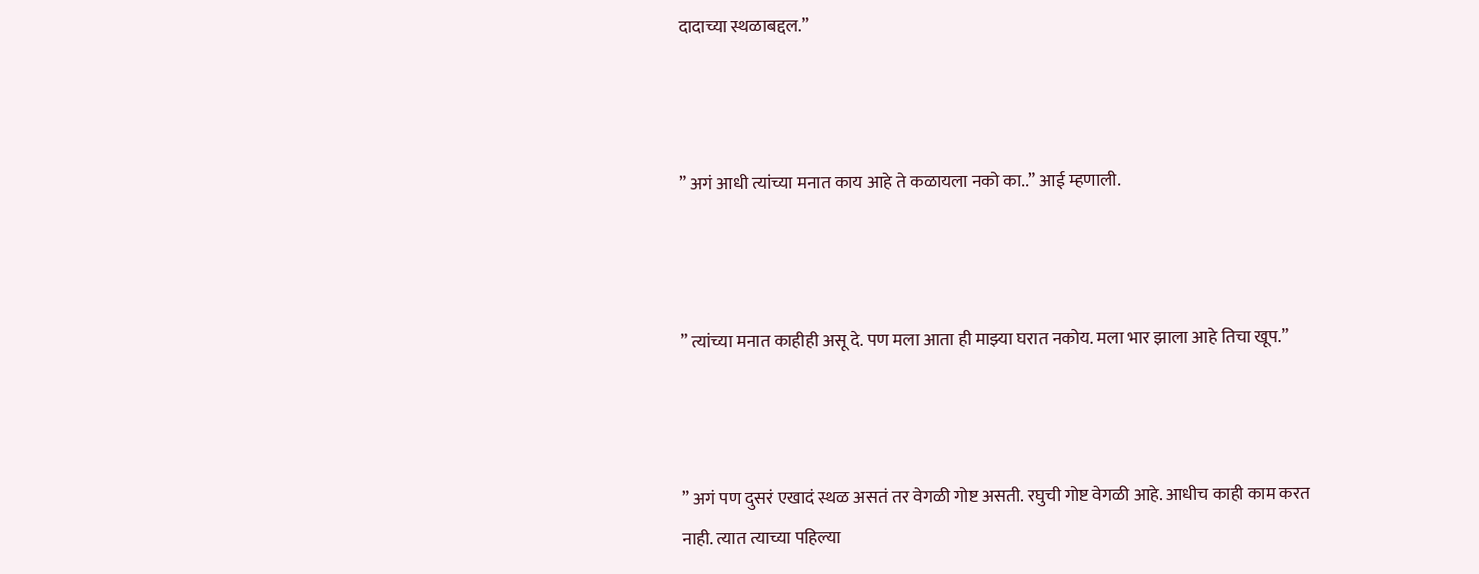दादाच्या स्थळाबद्दल.”



” अगं आधी त्यांच्या मनात काय आहे ते कळायला नको का..” आई म्हणाली.



” त्यांच्या मनात काहीही असू दे. पण मला आता ही माझ्या घरात नकोय. मला भार झाला आहे तिचा खूप.”



” अगं पण दुसरं एखादं स्थळ असतं तर वेगळी गोष्ट असती. रघुची गोष्ट वेगळी आहे. आधीच काही काम करत नाही. त्यात त्याच्या पहिल्या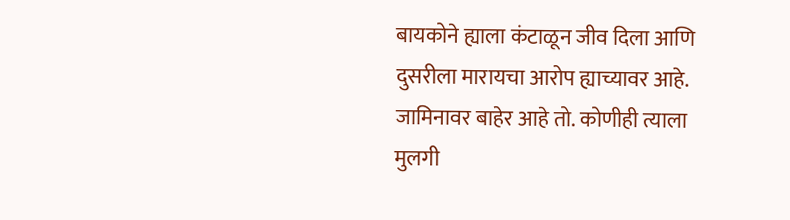बायकोने ह्याला कंटाळून जीव दिला आणि दुसरीला मारायचा आरोप ह्याच्यावर आहे. जामिनावर बाहेर आहे तो. कोणीही त्याला मुलगी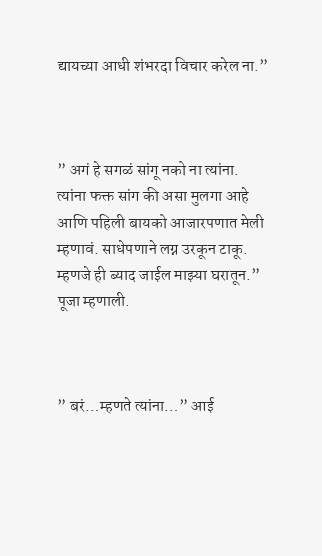द्यायच्या आधी शंभरदा विचार करेल ना.”



” अगं हे सगळं सांगू नको ना त्यांना. त्यांना फक्त सांग की असा मुलगा आहे आणि पहिली बायको आजारपणात मेली म्हणावं. साधेपणाने लग्न उरकून टाकू. म्हणजे ही ब्याद जाईल माझ्या घरातून.” पूजा म्हणाली.



” बरं…म्हणते त्यांना…” आई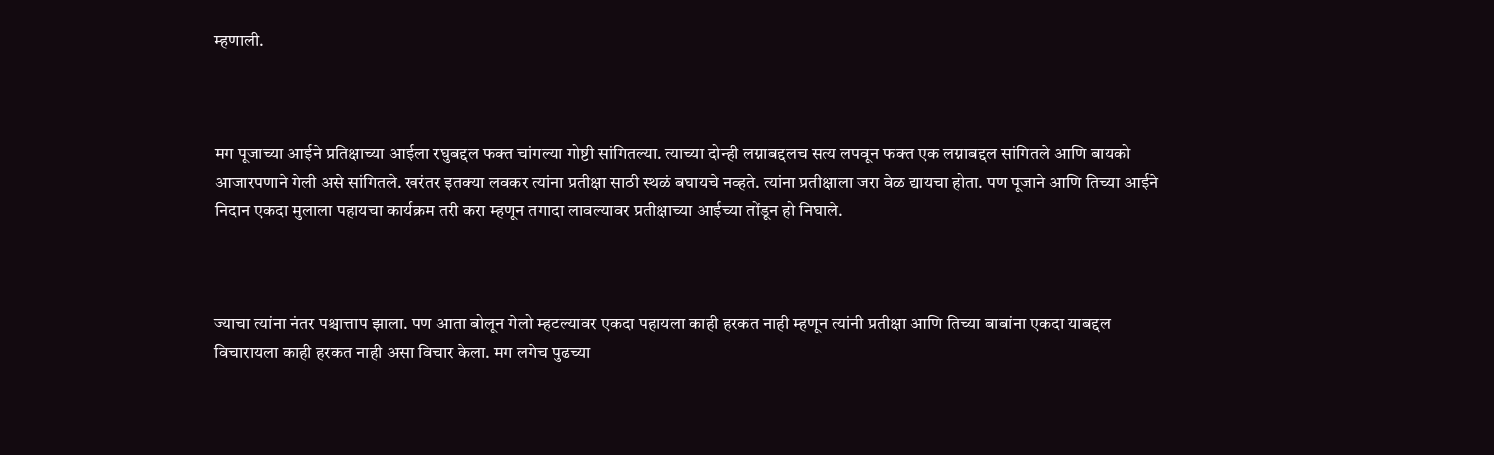म्हणाली.



मग पूजाच्या आईने प्रतिक्षाच्या आईला रघुबद्दल फक्त चांगल्या गोष्टी सांगितल्या. त्याच्या दोन्ही लग्नाबद्दलच सत्य लपवून फक्त एक लग्नाबद्दल सांगितले आणि बायको आजारपणाने गेली असे सांगितले. खरंतर इतक्या लवकर त्यांना प्रतीक्षा साठी स्थळं बघायचे नव्हते. त्यांना प्रतीक्षाला जरा वेळ द्यायचा होता. पण पूजाने आणि तिच्या आईने निदान एकदा मुलाला पहायचा कार्यक्रम तरी करा म्हणून तगादा लावल्यावर प्रतीक्षाच्या आईच्या तोंडून हो निघाले.



ज्याचा त्यांना नंतर पश्चात्ताप झाला. पण आता बोलून गेलो म्हटल्यावर एकदा पहायला काही हरकत नाही म्हणून त्यांनी प्रतीक्षा आणि तिच्या बाबांना एकदा याबद्दल विचारायला काही हरकत नाही असा विचार केला. मग लगेच पुढच्या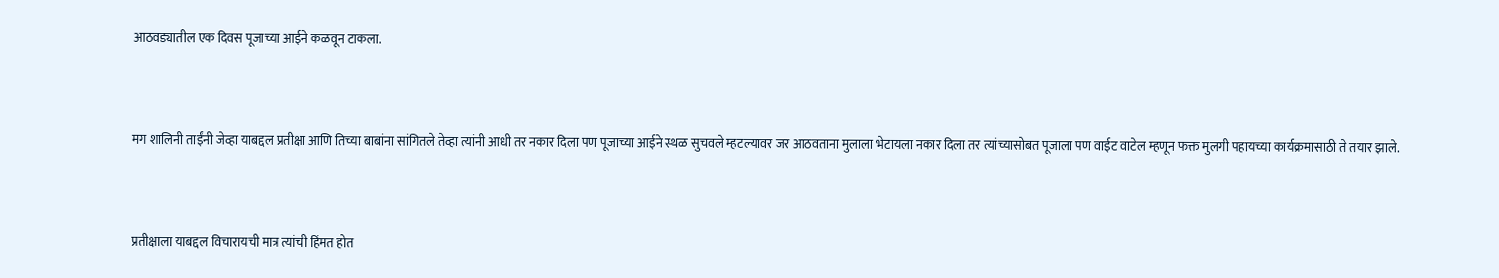आठवड्यातील एक दिवस पूजाच्या आईने कळवून टाकला.



मग शालिनी ताईंनी जेव्हा याबद्दल प्रतीक्षा आणि तिच्या बाबांना सांगितले तेव्हा त्यांनी आधी तर नकार दिला पण पूजाच्या आईने स्थळ सुचवले म्हटल्यावर जर आठवताना मुलाला भेटायला नकार दिला तर त्यांच्यासोबत पूजाला पण वाईट वाटेल म्हणून फक्त मुलगी पहायच्या कार्यक्रमासाठी ते तयार झाले.



प्रतीक्षाला याबद्दल विचारायची मात्र त्यांची हिंमत होत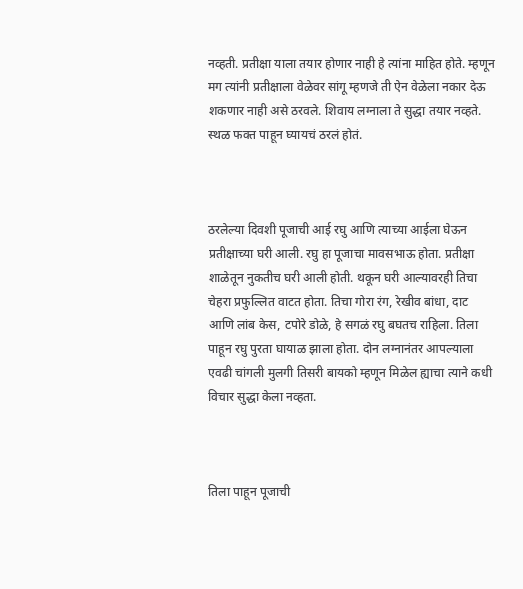नव्हती. प्रतीक्षा याला तयार होणार नाही हे त्यांना माहित होते. म्हणून मग त्यांनी प्रतीक्षाला वेळेवर सांगू म्हणजे ती ऐन वेळेला नकार देऊ शकणार नाही असे ठरवले. शिवाय लग्नाला ते सुद्धा तयार नव्हते. स्थळ फक्त पाहून घ्यायचं ठरलं होतं.



ठरलेल्या दिवशी पूजाची आई रघु आणि त्याच्या आईला घेऊन प्रतीक्षाच्या घरी आली. रघु हा पूजाचा मावसभाऊ होता. प्रतीक्षा शाळेतून नुकतीच घरी आली होती. थकून घरी आल्यावरही तिचा चेहरा प्रफुल्लित वाटत होता. तिचा गोरा रंग, रेखीव बांधा, दाट आणि लांब केस, टपोरे डोळे, हे सगळं रघु बघतच राहिला. तिला पाहून रघु पुरता घायाळ झाला होता. दोन लग्नानंतर आपल्याला एवढी चांगली मुलगी तिसरी बायको म्हणून मिळेल ह्याचा त्याने कधी विचार सुद्धा केला नव्हता.



तिला पाहून पूजाची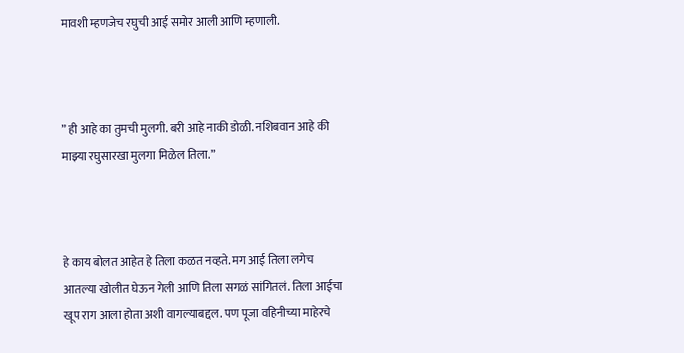मावशी म्हणजेच रघुची आई समोर आली आणि म्हणाली.



” ही आहे का तुमची मुलगी. बरी आहे नाकी डोळी. नशिबवान आहे की माझ्या रघुसारखा मुलगा मिळेल तिला.”



हे काय बोलत आहेत हे तिला कळत नव्हते. मग आई तिला लगेच आतल्या खोलीत घेऊन गेली आणि तिला सगळं सांगितलं. तिला आईचा खूप राग आला होता अशी वागल्याबद्दल. पण पूजा वहिनीच्या माहेरचे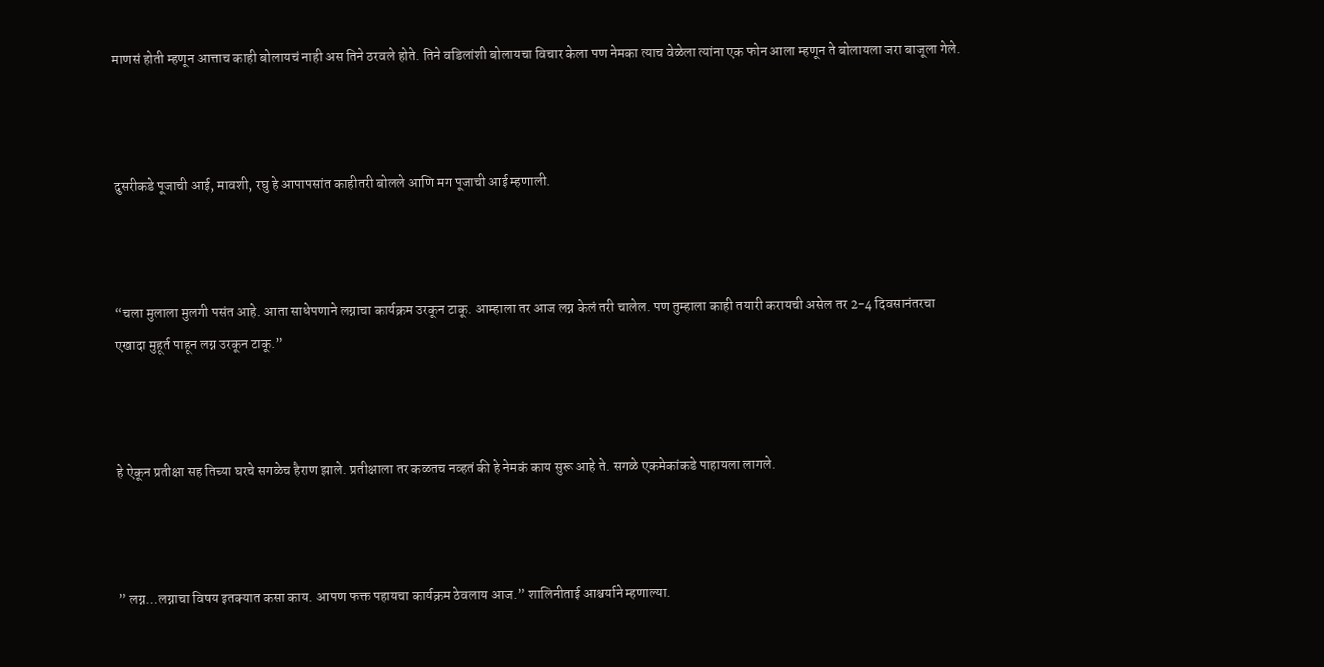माणसं होती म्हणून आत्ताच काही बोलायचं नाही अस तिने ठरवले होते. तिने वडिलांशी बोलायचा विचार केला पण नेमका त्याच वेळेला त्यांना एक फोन आला म्हणून ते बोलायला जरा बाजूला गेले.



दुसरीकडे पूजाची आई, मावशी, रघु हे आपापसांत काहीतरी बोलले आणि मग पूजाची आई म्हणाली.



“चला मुलाला मुलगी पसंत आहे. आता साधेपणाने लग्नाचा कार्यक्रम उरकून टाकू. आम्हाला तर आज लग्न केलं तरी चालेल. पण तुम्हाला काही तयारी करायची असेल तर 2-4 दिवसानंतरचा एखादा मुहूर्त पाहून लग्न उरकून टाकू.”



हे ऐकून प्रतीक्षा सह तिच्या घरचे सगळेच हैराण झाले. प्रतीक्षाला तर कळतच नव्हतं की हे नेमकं काय सुरू आहे ते. सगळे एकमेकांकडे पाहायला लागले.



” लग्न…लग्नाचा विषय इतक्यात कसा काय. आपण फक्त पहायचा कार्यक्रम ठेवलाय आज.” शालिनीताई आश्चर्याने म्हणाल्या.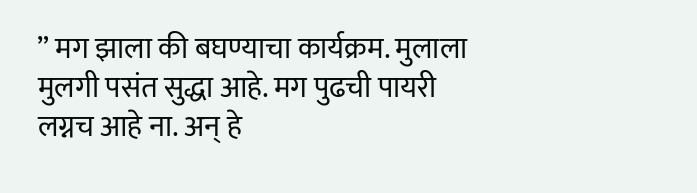” मग झाला की बघण्याचा कार्यक्रम. मुलाला मुलगी पसंत सुद्धा आहे. मग पुढची पायरी लग्नच आहे ना. अन् हे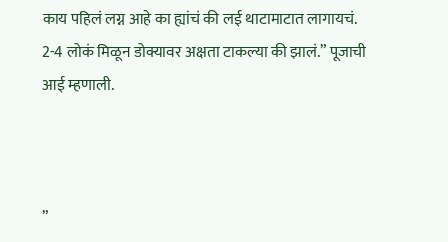काय पहिलं लग्न आहे का ह्यांचं की लई थाटामाटात लागायचं. 2-4 लोकं मिळून डोक्यावर अक्षता टाकल्या की झालं.” पूजाची आई म्हणाली.



”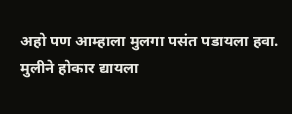अहो पण आम्हाला मुलगा पसंत पडायला हवा. मुलीने होकार द्यायला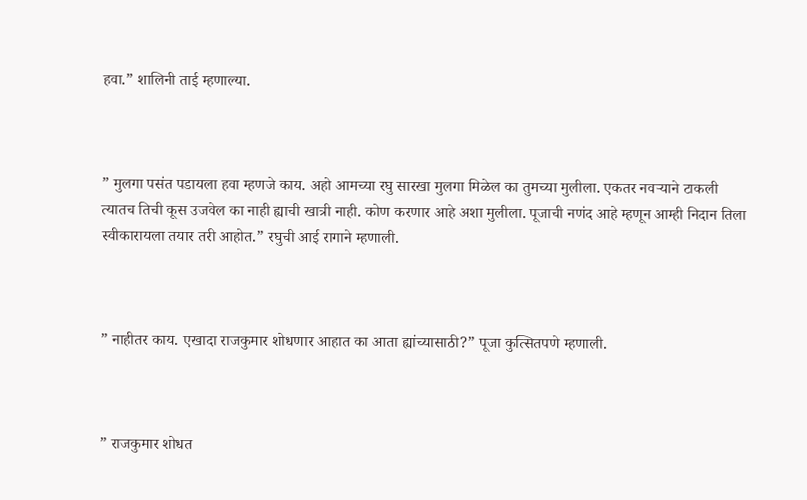हवा.” शालिनी ताई म्हणाल्या.



” मुलगा पसंत पडायला हवा म्हणजे काय. अहो आमच्या रघु सारखा मुलगा मिळेल का तुमच्या मुलीला. एकतर नवऱ्याने टाकली त्यातच तिची कूस उजवेल का नाही ह्याची खात्री नाही. कोण करणार आहे अशा मुलीला. पूजाची नणंद आहे म्हणून आम्ही निदान तिला स्वीकारायला तयार तरी आहोत.” रघुची आई रागाने म्हणाली.



” नाहीतर काय. एखादा राजकुमार शोधणार आहात का आता ह्यांच्यासाठी?” पूजा कुत्सितपणे म्हणाली.



” राजकुमार शोधत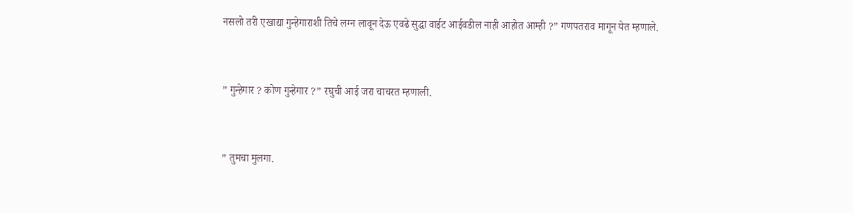नसलो तरी एखाद्या गुन्हेगाराशी तिचे लग्न लावून देऊ एवढे सुद्धा वाईट आईवडील नाही आहोत आम्ही ?” गणपतराव मागून येत म्हणाले.



” गुन्हेगार ? कोण गुन्हेगार ?” रघुची आई जरा चाचरत म्हणाली.



” तुमचा मुलगा.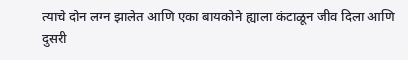त्याचे दोन लग्न झालेत आणि एका बायकोने ह्याला कंटाळून जीव दिला आणि दुसरी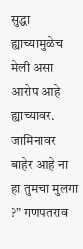सुद्धा ह्याच्यामुळेच मेली असा आरोप आहे ह्याच्यावर. जामिनावर बाहेर आहे ना हा तुमचा मुलगा ?” गणपतराव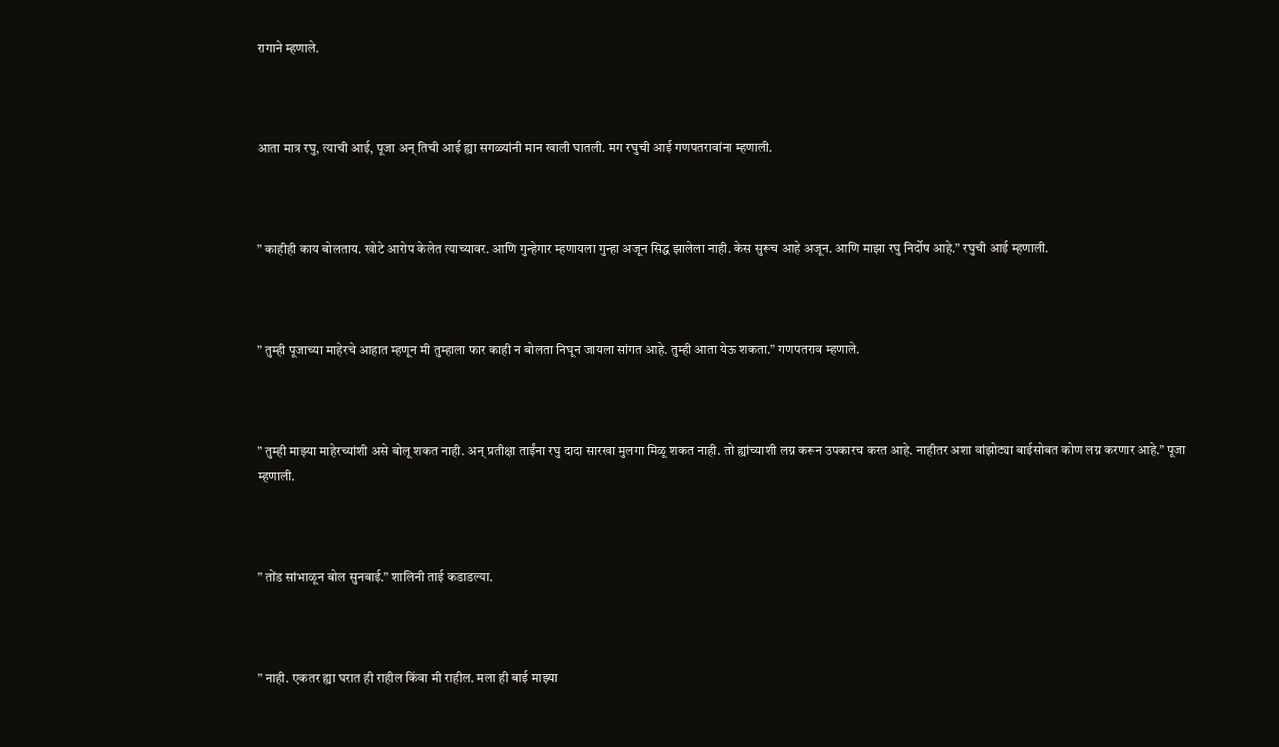रागाने म्हणाले.



आता मात्र रघु, त्याची आई, पूजा अन् तिची आई ह्या सगळ्यांनी मान खाली घातली. मग रघुची आई गणपतरावांना म्हणाली.



” काहीही काय बोलताय. खोटे आरोप केलेत त्याच्यावर. आणि गुन्हेगार म्हणायला गुन्हा अजून सिद्ध झालेला नाही. केस सुरूच आहे अजून. आणि माझा रघु निर्दोष आहे.” रघुची आई म्हणाली.



” तुम्ही पूजाच्या माहेरचे आहात म्हणून मी तुम्हाला फार काही न बोलता निघून जायला सांगत आहे. तुम्ही आता येऊ शकता.” गणपतराव म्हणाले.



” तुम्ही माझ्या माहेरच्यांशी असे बोलू शकत नाही. अन् प्रतीक्षा ताईंना रघु दादा सारखा मुलगा मिळू शकत नाही. तो ह्यांच्याशी लग्न करून उपकारच करत आहे. नाहीतर अशा वांझोट्या बाईसोबत कोण लग्न करणार आहे.” पूजा म्हणाली.



” तोंड सांभाळून बोल सुनबाई.” शालिनी ताई कडाडल्या.



” नाही. एकतर ह्या घरात ही राहील किंवा मी राहील. मला ही बाई माझ्या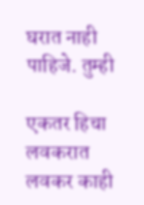घरात नाही पाहिजे. तुम्ही

एकतर हिचा लवकरात लवकर काही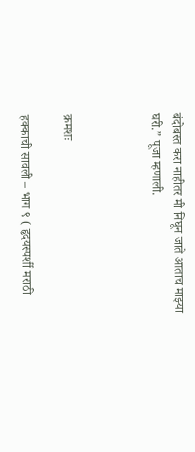बंदोबस्त करा नाहीतर मी निघून जाते आताच माझ्या घरी.” पूजा म्हणाली.



क्रमशः

हक्काची सावली – भाग ९ ( हृदयस्पर्शी मराठी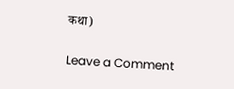कथा)

Leave a Comment